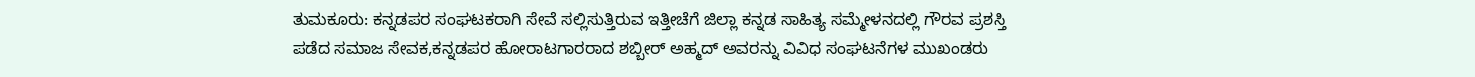ತುಮಕೂರು: ಕನ್ನಡಪರ ಸಂಘಟಕರಾಗಿ ಸೇವೆ ಸಲ್ಲಿಸುತ್ತಿರುವ ಇತ್ತೀಚೆಗೆ ಜಿಲ್ಲಾ ಕನ್ನಡ ಸಾಹಿತ್ಯ ಸಮ್ಮೇಳನದಲ್ಲಿ ಗೌರವ ಪ್ರಶಸ್ತಿ ಪಡೆದ ಸಮಾಜ ಸೇವಕ,ಕನ್ನಡಪರ ಹೋರಾಟಗಾರರಾದ ಶಬ್ಬೀರ್ ಅಹ್ಮದ್ ಅವರನ್ನು ವಿವಿಧ ಸಂಘಟನೆಗಳ ಮುಖಂಡರು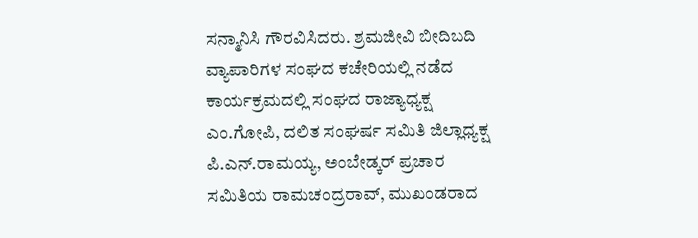ಸನ್ಮಾನಿಸಿ ಗೌರವಿಸಿದರು. ಶ್ರಮಜೀವಿ ಬೀದಿಬದಿ ವ್ಯಾಪಾರಿಗಳ ಸಂಘದ ಕಚೇರಿಯಲ್ಲಿ ನಡೆದ ಕಾರ್ಯಕ್ರಮದಲ್ಲಿ ಸಂಘದ ರಾಜ್ಯಾಧ್ಯಕ್ಷ ಎಂ.ಗೋಪಿ, ದಲಿತ ಸಂಘರ್ಷ ಸಮಿತಿ ಜಿಲ್ಲಾಧ್ಯಕ್ಷ ಪಿ.ಎನ್.ರಾಮಯ್ಯ, ಅಂಬೇಡ್ಕರ್ ಪ್ರಚಾರ ಸಮಿತಿಯ ರಾಮಚಂದ್ರರಾವ್, ಮುಖಂಡರಾದ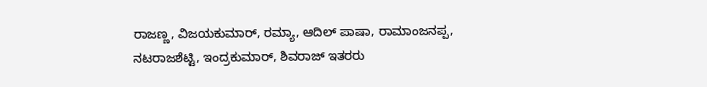ರಾಜಣ್ಣ, ವಿಜಯಕುಮಾರ್, ರಮ್ಯಾ, ಆದಿಲ್ ಪಾಷಾ, ರಾಮಾಂಜನಪ್ಪ, ನಟರಾಜಶೆಟ್ಟಿ, ಇಂದ್ರಕುಮಾರ್, ಶಿವರಾಜ್ ಇತರರು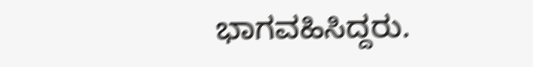ಭಾಗವಹಿಸಿದ್ದರು.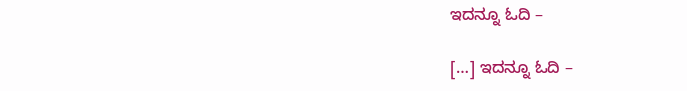ಇದನ್ನೂ ಓದಿ –

[…] ಇದನ್ನೂ ಓದಿ –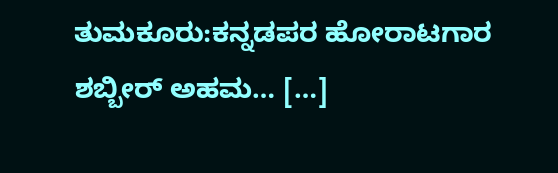ತುಮಕೂರು:ಕನ್ನಡಪರ ಹೋರಾಟಗಾರ ಶಬ್ಬೀರ್ ಅಹಮ… […]